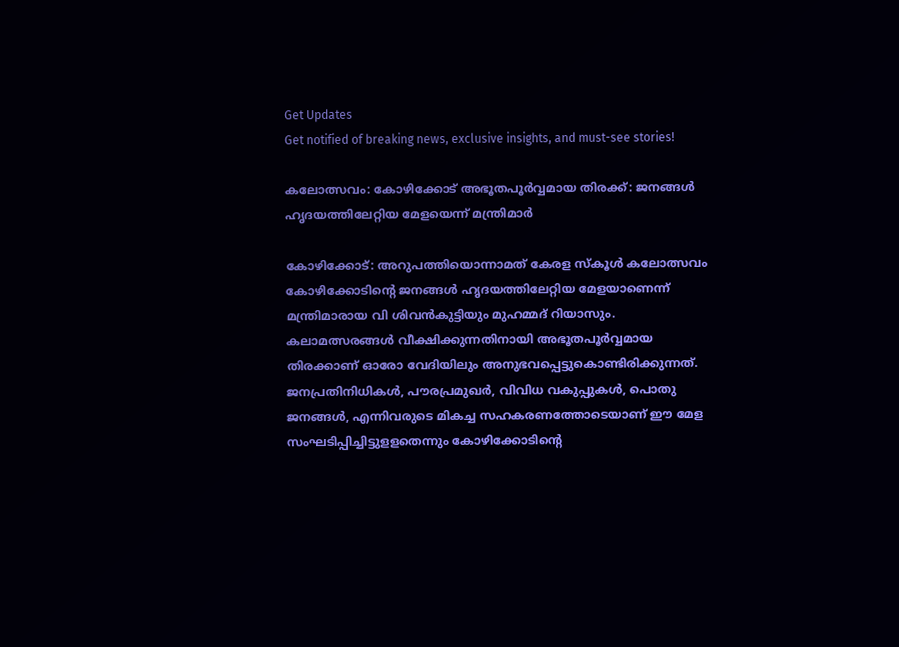Get Updates
Get notified of breaking news, exclusive insights, and must-see stories!

കലോത്സവം: കോഴിക്കോട് അഭൂതപൂർവ്വമായ തിരക്ക്: ജനങ്ങള്‍ ഹൃദയത്തിലേറ്റിയ മേളയെന്ന് മന്ത്രിമാർ

കോഴിക്കോട്: അറുപത്തിയൊന്നാമത് കേരള സ്കൂൾ കലോത്സവം കോഴിക്കോടിൻ്റെ ജനങ്ങൾ ഹൃദയത്തിലേറ്റിയ മേളയാണെന്ന് മന്ത്രിമാരായ വി ശിവന്‍കുട്ടിയും മുഹമ്മദ് റിയാസും. കലാമത്സരങ്ങള്‍ വീക്ഷിക്കുന്നതിനായി അഭൂതപൂർവ്വമായ തിരക്കാണ് ഓരോ വേദിയിലും അനുഭവപ്പെട്ടുകൊണ്ടിരിക്കുന്നത്. ജനപ്രതിനിധികള്‍, പൗരപ്രമുഖര്‍, വിവിധ വകുപ്പുകള്‍, പൊതു ജനങ്ങള്‍, എന്നിവരുടെ മികച്ച സഹകരണത്തോടെയാണ് ഈ മേള സംഘടിപ്പിച്ചിട്ടുളളതെന്നും കോഴിക്കോടിന്‍റെ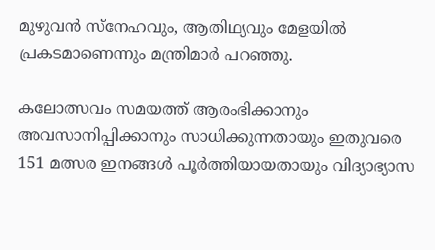മുഴുവന്‍ സ്നേഹവും, ആതിഥ്യവും മേളയില്‍ പ്രകടമാണെന്നും മന്ത്രിമാർ പറഞ്ഞു.

കലോത്സവം സമയത്ത് ആരംഭിക്കാനും അവസാനിപ്പിക്കാനും സാധിക്കുന്നതായും ഇതുവരെ 151 മത്സര ഇനങ്ങള്‍ പൂര്‍ത്തിയായതായും വിദ്യാഭ്യാസ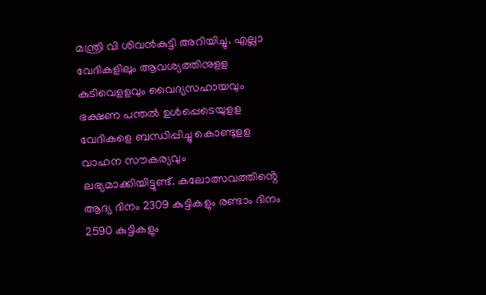മന്ത്രി വി ശിവൻകുട്ടി അറിയിച്ചു. എല്ലാ വേദികളിലും ആവശ്യത്തിനുളള കുടിവെളളവും വൈദ്യസഹായവും ഭക്ഷണ പന്തല്‍ ഉള്‍പ്പെടെയുളള വേദികളെ ബന്ധിപ്പിച്ചു കൊണ്ടുളള വാഹന സൗകര്യവും ലഭ്യമാക്കിയിട്ടുണ്ട്. കലോത്സവത്തിൻ്റെ ആദ്യ ദിനം 2309 കുട്ടികളും രണ്ടാം ദിനം 2590 കുട്ടികളും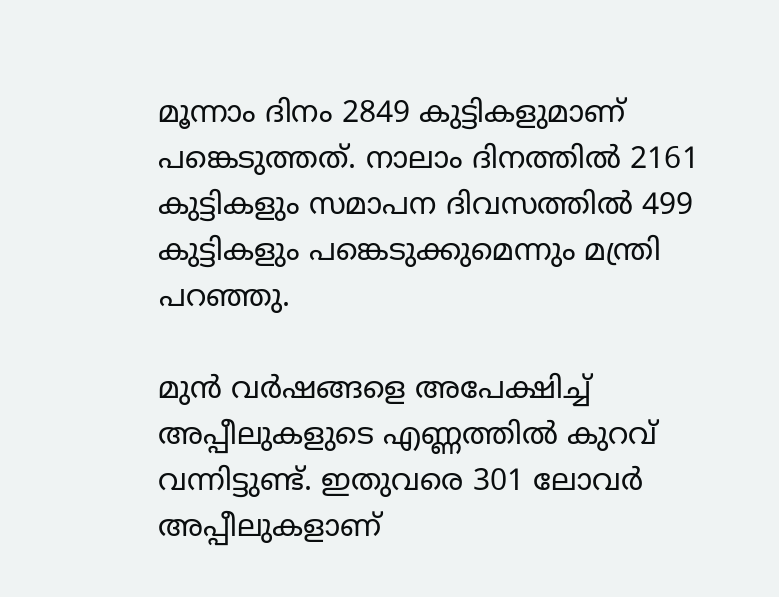മൂന്നാം ദിനം 2849 കുട്ടികളുമാണ് പങ്കെടുത്തത്. നാലാം ദിനത്തിൽ 2161 കുട്ടികളും സമാപന ദിവസത്തിൽ 499 കുട്ടികളും പങ്കെടുക്കുമെന്നും മന്ത്രി പറഞ്ഞു.

മുന്‍ വര്‍ഷങ്ങളെ അപേക്ഷിച്ച് അപ്പീലുകളുടെ എണ്ണത്തില്‍ കുറവ് വന്നിട്ടുണ്ട്. ഇതുവരെ 301 ലോവര്‍ അപ്പീലുകളാണ്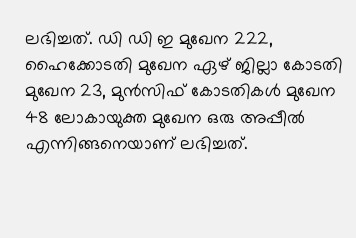ലഭിച്ചത്. ഡി ഡി ഇ മുഖേന 222, ഹൈക്കോടതി മുഖേന ഏഴ് ജില്ലാ കോടതി മുഖേന 23, മുന്‍സിഫ് കോടതികള്‍ മുഖേന 48 ലോകായുക്ത മുഖേന ഒരു അപ്പീൽ എന്നിങ്ങനെയാണ് ലഭിച്ചത്.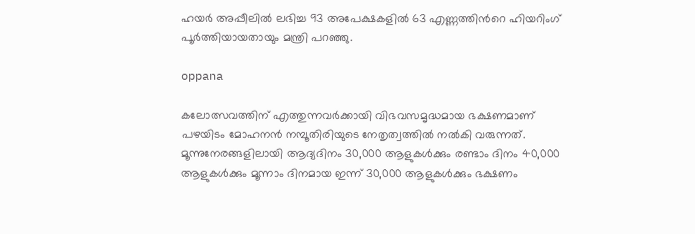ഹയര്‍ അപ്പീലില്‍ ലഭിച്ച 93 അപേക്ഷകളിൽ 63 എണ്ണത്തിന്‍റെ ഹിയറിംഗ് പൂർത്തിയായതായും മന്ത്രി പറഞ്ഞു.

oppana

കലോത്സവത്തിന് എത്തുന്നവർക്കായി വിഭവസമൃദ്ധമായ ഭക്ഷണമാണ് പഴയിടം മോഹനൻ നമ്പൂതിരിയുടെ നേതൃത്വത്തില്‍ നല്‍കി വരുന്നത്. മൂന്നുനേരങ്ങളിലായി ആദ്യദിനം 30,000 ആളുകള്‍ക്കും രണ്ടാം ദിനം 40,000 ആളുകള്‍ക്കും മൂന്നാം ദിനമായ ഇന്ന് 30,000 ആളുകള്‍ക്കും ഭക്ഷണം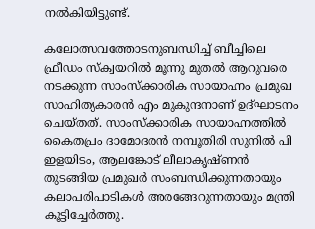നല്‍കിയിട്ടുണ്ട്.

കലോത്സവത്തോടനുബന്ധിച്ച് ബീച്ചിലെ ഫ്രീഡം സ്ക്വയറില്‍ മൂന്നു മുതൽ ആറുവരെ നടക്കുന്ന സാംസ്ക്കാരിക സായാഹ്നം പ്രമുഖ സാഹിത്യകാരന്‍ എം മുകുന്ദനാണ് ഉദ്ഘാടനം ചെയ്തത്. സാംസ്ക്കാരിക സായാഹ്നത്തില്‍ കൈതപ്രം ദാമോദരൻ നമ്പൂതിരി സുനില്‍ പി ഇളയിടം, ആലങ്കോട് ലീലാകൃഷ്ണന്‍ തുടങ്ങിയ പ്രമുഖർ സംബന്ധിക്കുന്നതായും കലാപരിപാടികള്‍ അരങ്ങേറുന്നതായും മന്ത്രി കൂട്ടിച്ചേർത്തു.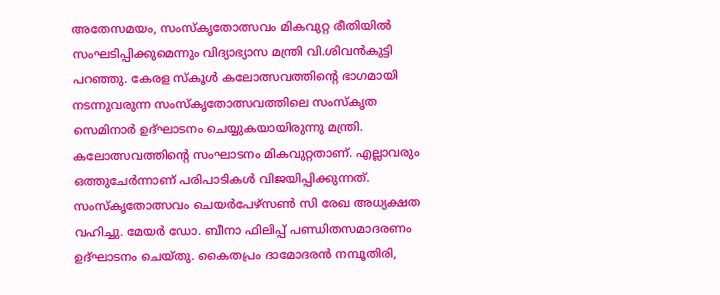അതേസമയം, സംസ്കൃതോത്സവം മികവുറ്റ രീതിയിൽ സംഘടിപ്പിക്കുമെന്നും വിദ്യാഭ്യാസ മന്ത്രി വി.ശിവൻകുട്ടി പറഞ്ഞു. കേരള സ്കൂൾ കലോത്സവത്തിന്റെ ഭാഗമായി നടന്നുവരുന്ന സംസ്കൃതോത്സവത്തിലെ സംസ്കൃത സെമിനാർ ഉദ്ഘാടനം ചെയ്യുകയായിരുന്നു മന്ത്രി. കലോത്സവത്തിന്റെ സംഘാടനം മികവുറ്റതാണ്. എല്ലാവരും ഒത്തുചേർന്നാണ് പരിപാടികൾ വിജയിപ്പിക്കുന്നത്. സംസ്കൃതോത്സവം ചെയർപേഴ്സൺ സി രേഖ അധ്യക്ഷത വഹിച്ചു. മേയർ ഡോ. ബീനാ ഫിലിപ്പ് പണ്ഡിതസമാദരണം ഉദ്ഘാടനം ചെയ്തു. കൈതപ്രം ദാമോദരൻ നമ്പൂതിരി,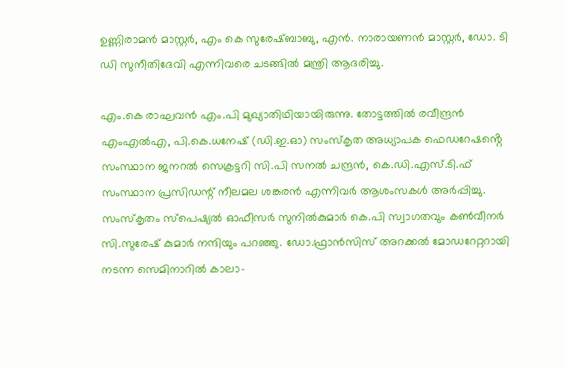ഉണ്ണിരാമൻ മാസ്റ്റർ, എം കെ സുരേഷ്ബാബു, എൻ. നാരായണൻ മാസ്റ്റർ, ഡോ. ടി ഡി സുനീതിദേവി എന്നിവരെ ചടങ്ങിൽ മന്ത്രി ആദരിച്ചു.

എം.കെ രാഘവൻ എം.പി മുഖ്യാതിഥിയായിരുന്നു. തോട്ടത്തിൽ രവീന്ദ്രൻ എംഎൽഎ, പി.കെ.ധനേഷ് (ഡി.ഇ.ഓ) സംസ്കൃത അധ്യാപക ഫെഡറേഷൻ്റെ സംസ്ഥാന ജനറൽ സെക്രട്ടറി സി.പി സനൽ ചന്ദ്രൻ, കെ.ഡി.എസ്.ടി.ഫ് സംസ്ഥാന പ്രസിഡന്റ് നീലമല ശങ്കരൻ എന്നിവർ ആശംസകൾ അർപ്പിച്ചു. സംസ്കൃതം സ്പെഷ്യൽ ഓഫീസർ സുനിൽകുമാർ കെ.പി സ്വാഗതവും കൺവീനർ സി.സുരേഷ് കുമാർ നന്ദിയും പറഞ്ഞു. ഡോ.ഫ്രാന്‍സിസ് അറക്കൽ മോഡറേറ്ററായി നടന്ന സെമിനാറിൽ കാലാ-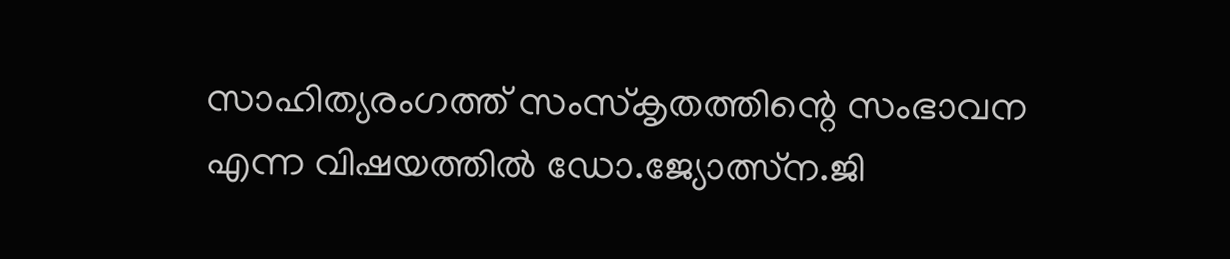സാഹിത്യരംഗത്ത് സംസ്കൃതത്തിന്റെ സംഭാവന എന്ന വിഷയത്തിൽ ഡോ.ജ്യോത്സ്ന.ജി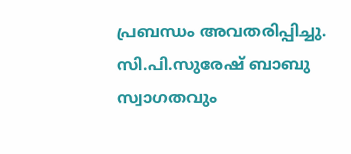പ്രബന്ധം അവതരിപ്പിച്ചു. സി.പി.സുരേഷ് ബാബു സ്വാഗതവും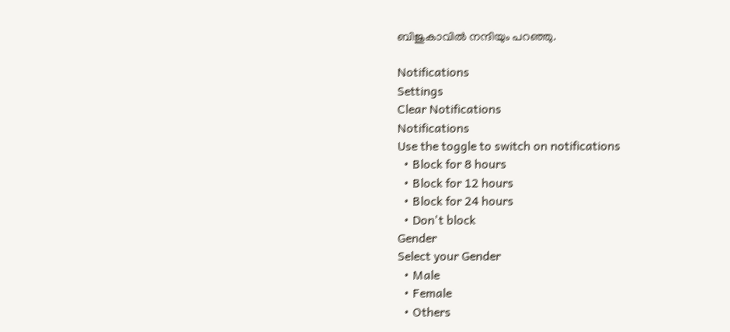ബിജുകാവിൽ നന്ദിയും പറഞ്ഞു.

Notifications
Settings
Clear Notifications
Notifications
Use the toggle to switch on notifications
  • Block for 8 hours
  • Block for 12 hours
  • Block for 24 hours
  • Don't block
Gender
Select your Gender
  • Male
  • Female
  • Others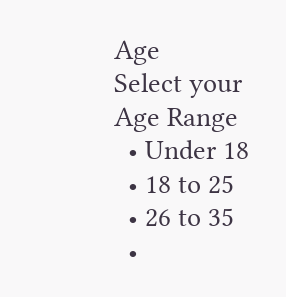Age
Select your Age Range
  • Under 18
  • 18 to 25
  • 26 to 35
  •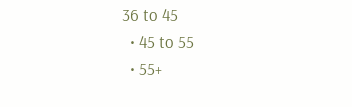36 to 45
  • 45 to 55
  • 55+